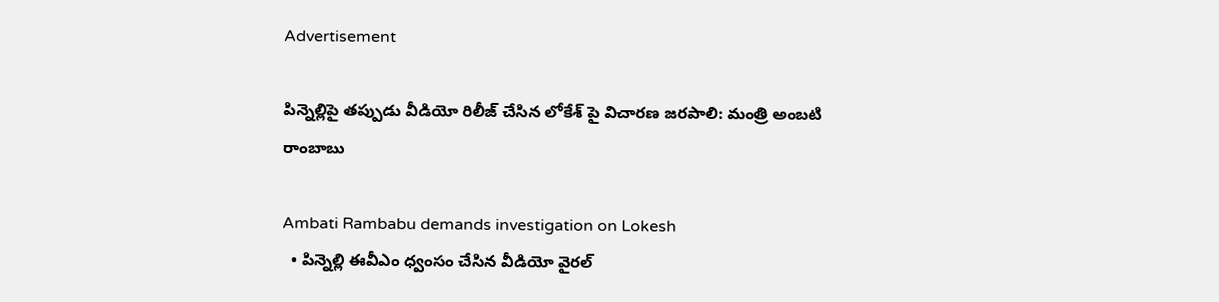Advertisement

పిన్నెల్లిపై తప్పుడు వీడియో రిలీజ్ చేసిన లోకేశ్ పై విచారణ జరపాలి: మంత్రి అంబటి రాంబాబు

Ambati Rambabu demands investigation on Lokesh
  • పిన్నెల్లి ఈవీఎం ధ్వంసం చేసిన వీడియో వైరల్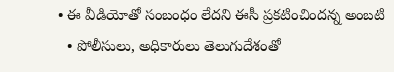• ఈ వీడియోతో సంబంధం లేదని ఈసీ ప్రకటించిందన్న అంబటి
  • పోలీసులు, అధికారులు తెలుగుదేశంతో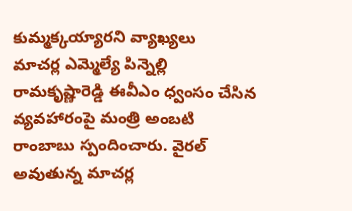కుమ్మక్కయ్యారని వ్యాఖ్యలు
మాచర్ల ఎమ్మెల్యే పిన్నెల్లి రామకృష్ణారెడ్డి ఈవీఎం ధ్వంసం చేసిన వ్యవహారంపై మంత్రి అంబటి రాంబాబు స్పందించారు. వైరల్ అవుతున్న మాచర్ల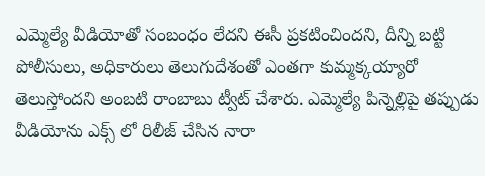ఎమ్మెల్యే వీడియోతో సంబంధం లేదని ఈసీ ప్రకటించిందని, దీన్ని బట్టి పోలీసులు, అధికారులు తెలుగుదేశంతో ఎంతగా కుమ్మక్కయ్యారో తెలుస్తోందని అంబటి రాంబాబు ట్వీట్ చేశారు. ఎమ్మెల్యే పిన్నెల్లిపై తప్పుడు వీడియోను ఎక్స్ లో రిలీజ్ చేసిన నారా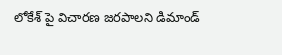లోకేశ్ పై విచారణ జరపాలని డిమాండ్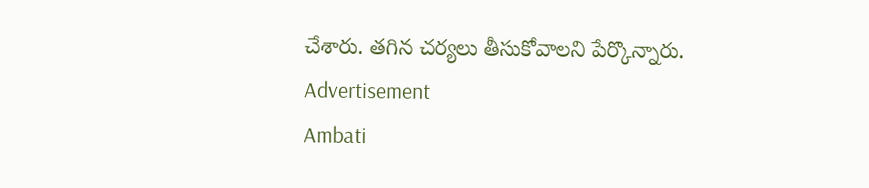చేశారు. తగిన చర్యలు తీసుకోవాలని పేర్కొన్నారు.
Advertisement
Ambati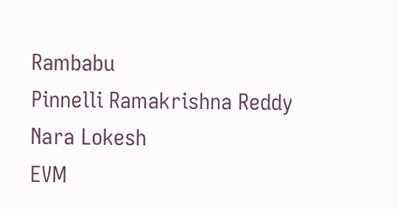Rambabu
Pinnelli Ramakrishna Reddy
Nara Lokesh
EVM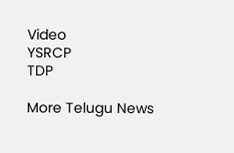Video
YSRCP
TDP

More Telugu News